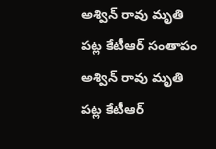అశ్విన్ రావు మృతి పట్ల కేటీఆర్ సంతాపం
అశ్విన్ రావు మృతి పట్ల కేటీఆర్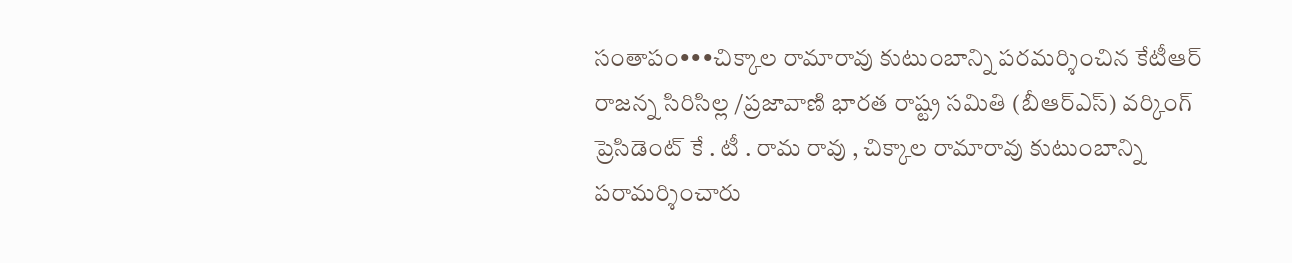సంతాపం•••చిక్కాల రామారావు కుటుంబాన్ని పరమర్శించిన కేటీఆర్ రాజన్న సిరిసిల్ల /ప్రజావాణి భారత రాష్ట్ర సమితి (బీఆర్ఎస్) వర్కింగ్ ప్రెసిడెంట్ కే . టీ . రామ రావు , చిక్కాల రామారావు కుటుంబాన్ని పరామర్శించారు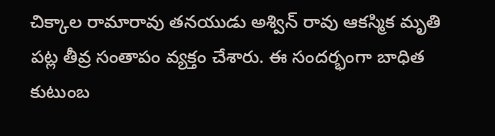చిక్కాల రామారావు తనయుడు అశ్విన్ రావు ఆకస్మిక మృతి పట్ల తీవ్ర సంతాపం వ్యక్తం చేశారు. ఈ సందర్భంగా బాధిత కుటుంబ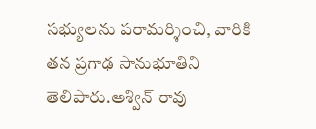సభ్యులను పరామర్శించి, వారికి తన ప్రగాఢ సానుభూతిని తెలిపారు.అశ్విన్ రావు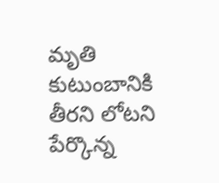మృతి కుటుంబానికి తీరని లోటని పేర్కొన్న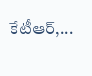కేటీఆర్,...